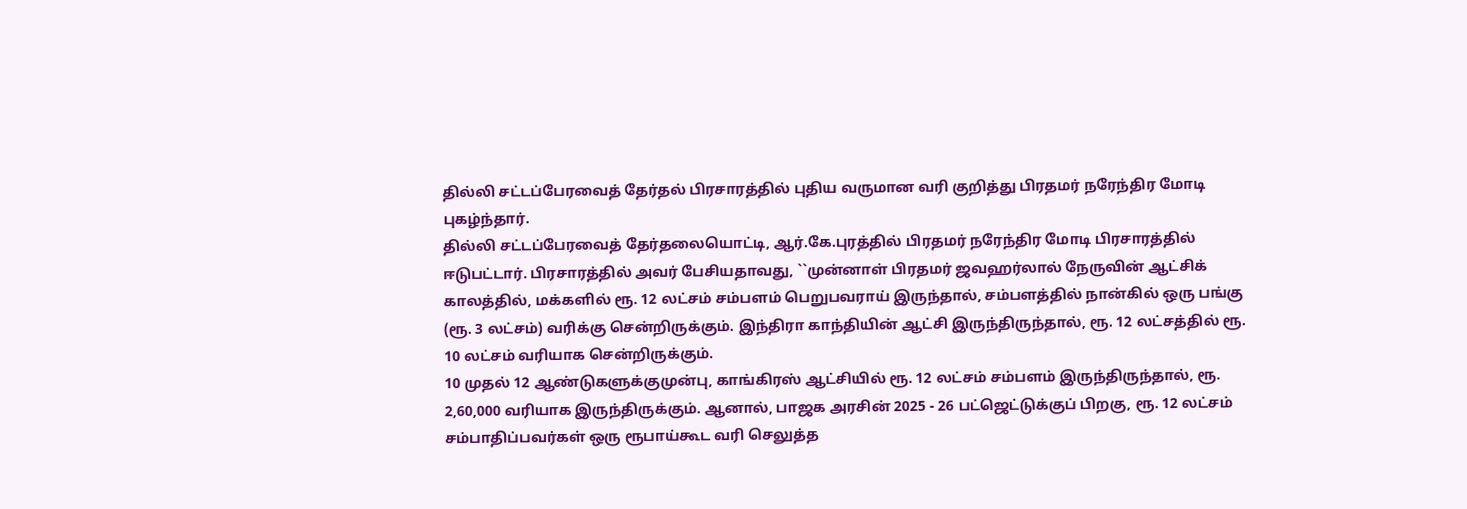தில்லி சட்டப்பேரவைத் தேர்தல் பிரசாரத்தில் புதிய வருமான வரி குறித்து பிரதமர் நரேந்திர மோடி புகழ்ந்தார்.
தில்லி சட்டப்பேரவைத் தேர்தலையொட்டி, ஆர்.கே.புரத்தில் பிரதமர் நரேந்திர மோடி பிரசாரத்தில் ஈடுபட்டார். பிரசாரத்தில் அவர் பேசியதாவது, ``முன்னாள் பிரதமர் ஜவஹர்லால் நேருவின் ஆட்சிக் காலத்தில், மக்களில் ரூ. 12 லட்சம் சம்பளம் பெறுபவராய் இருந்தால், சம்பளத்தில் நான்கில் ஒரு பங்கு (ரூ. 3 லட்சம்) வரிக்கு சென்றிருக்கும். இந்திரா காந்தியின் ஆட்சி இருந்திருந்தால், ரூ. 12 லட்சத்தில் ரூ. 10 லட்சம் வரியாக சென்றிருக்கும்.
10 முதல் 12 ஆண்டுகளுக்குமுன்பு, காங்கிரஸ் ஆட்சியில் ரூ. 12 லட்சம் சம்பளம் இருந்திருந்தால், ரூ. 2,60,000 வரியாக இருந்திருக்கும். ஆனால், பாஜக அரசின் 2025 - 26 பட்ஜெட்டுக்குப் பிறகு, ரூ. 12 லட்சம் சம்பாதிப்பவர்கள் ஒரு ரூபாய்கூட வரி செலுத்த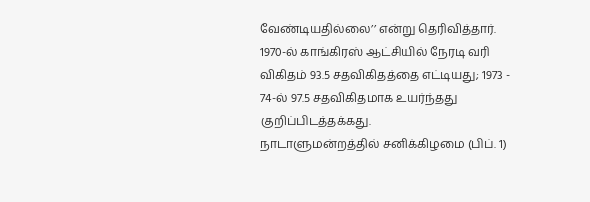வேண்டியதில்லை’’ என்று தெரிவித்தார்.
1970-ல் காங்கிரஸ் ஆட்சியில் நேரடி வரி விகிதம் 93.5 சதவிகிதத்தை எட்டியது; 1973 - 74-ல் 97.5 சதவிகிதமாக உயர்ந்தது குறிப்பிடத்தக்கது.
நாடாளுமன்றத்தில் சனிக்கிழமை (பிப். 1)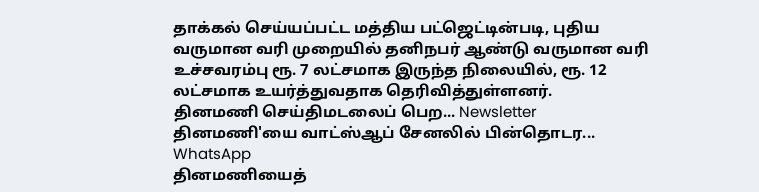தாக்கல் செய்யப்பட்ட மத்திய பட்ஜெட்டின்படி, புதிய வருமான வரி முறையில் தனிநபர் ஆண்டு வருமான வரி உச்சவரம்பு ரூ. 7 லட்சமாக இருந்த நிலையில், ரூ. 12 லட்சமாக உயர்த்துவதாக தெரிவித்துள்ளனர்.
தினமணி செய்திமடலைப் பெற... Newsletter
தினமணி'யை வாட்ஸ்ஆப் சேனலில் பின்தொடர... WhatsApp
தினமணியைத்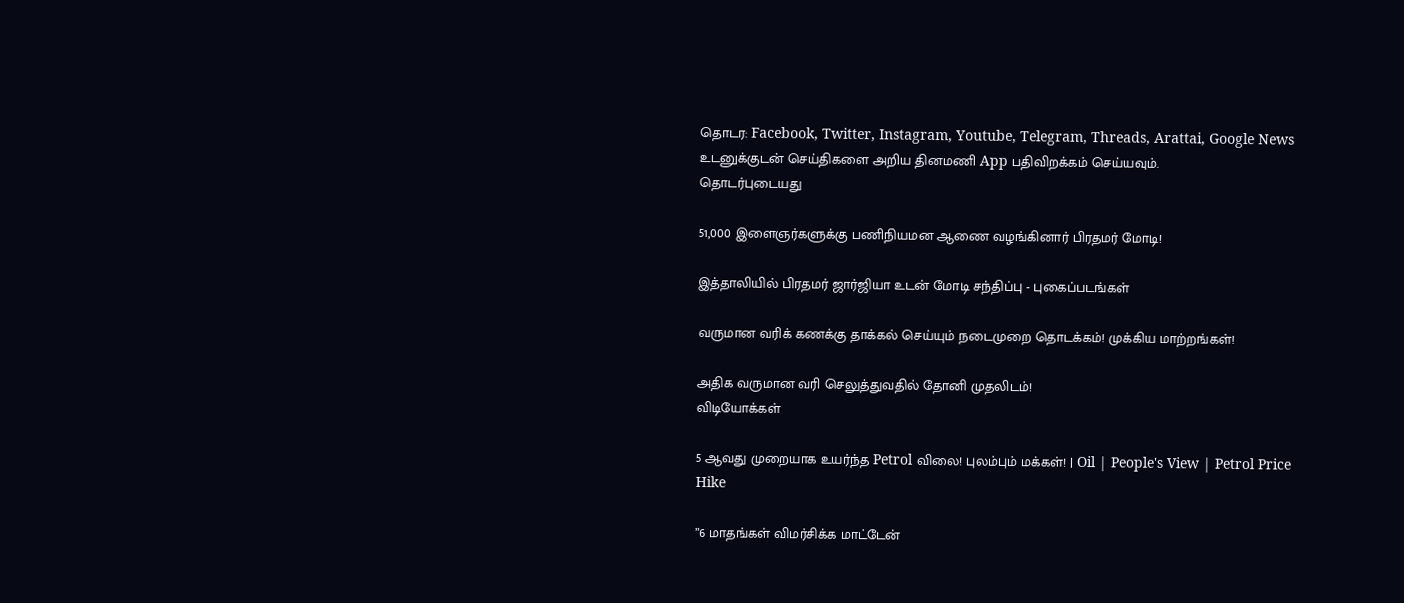தொடர: Facebook, Twitter, Instagram, Youtube, Telegram, Threads, Arattai, Google News
உடனுக்குடன் செய்திகளை அறிய தினமணி App பதிவிறக்கம் செய்யவும்.
தொடர்புடையது

51,000 இளைஞர்களுக்கு பணிநியமன ஆணை வழங்கினார் பிரதமர் மோடி!

இத்தாலியில் பிரதமர் ஜார்ஜியா உடன் மோடி சந்திப்பு - புகைப்படங்கள்

வருமான வரிக் கணக்கு தாக்கல் செய்யும் நடைமுறை தொடக்கம்! முக்கிய மாற்றங்கள்!

அதிக வருமான வரி செலுத்துவதில் தோனி முதலிடம்!
விடியோக்கள்

5 ஆவது முறையாக உயர்ந்த Petrol விலை! புலம்பும் மக்கள்! | Oil | People's View | Petrol Price Hike

”6 மாதங்கள் விமர்சிக்க மாட்டேன்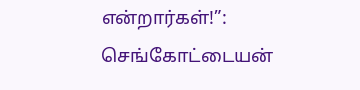என்றார்கள்!”: செங்கோட்டையன்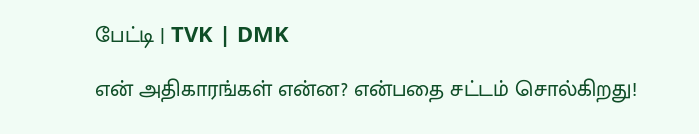பேட்டி | TVK | DMK

என் அதிகாரங்கள் என்ன? என்பதை சட்டம் சொல்கிறது!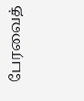பேரவைத்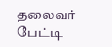தலைவர் பேட்டி